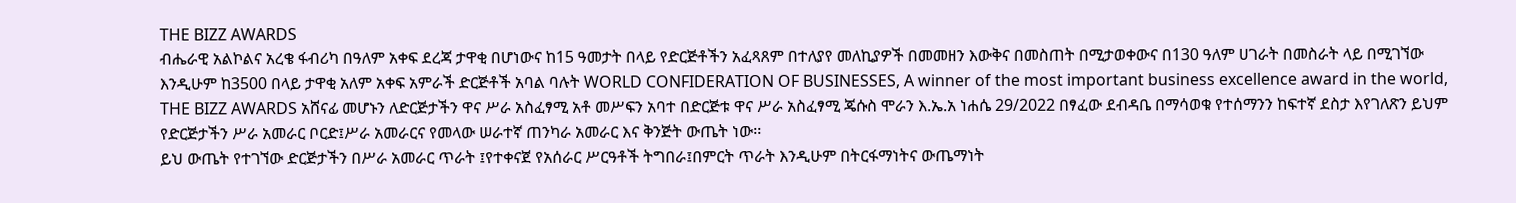THE BIZZ AWARDS
ብሔራዊ አልኮልና አረቄ ፋብሪካ በዓለም አቀፍ ደረጃ ታዋቂ በሆነውና ከ15 ዓመታት በላይ የድርጅቶችን አፈጻጸም በተለያየ መለኪያዎች በመመዘን እውቅና በመስጠት በሚታወቀውና በ130 ዓለም ሀገራት በመስራት ላይ በሚገኘው እንዲሁም ከ3500 በላይ ታዋቂ አለም አቀፍ አምራች ድርጅቶች አባል ባሉት WORLD CONFIDERATION OF BUSINESSES, A winner of the most important business excellence award in the world, THE BIZZ AWARDS አሸናፊ መሆኑን ለድርጅታችን ዋና ሥራ አስፈፃሚ አቶ መሥፍን አባተ በድርጅቱ ዋና ሥራ አስፈፃሚ ጄሱስ ሞራን እ.ኤ.አ ነሐሴ 29/2022 በፃፈው ደብዳቤ በማሳወቁ የተሰማንን ከፍተኛ ደስታ እየገለጽን ይህም የድርጅታችን ሥራ አመራር ቦርድ፤ሥራ አመራርና የመላው ሠራተኛ ጠንካራ አመራር እና ቅንጅት ውጤት ነው፡፡
ይህ ውጤት የተገኘው ድርጅታችን በሥራ አመራር ጥራት ፤የተቀናጀ የአሰራር ሥርዓቶች ትግበራ፤በምርት ጥራት እንዲሁም በትርፋማነትና ውጤማነት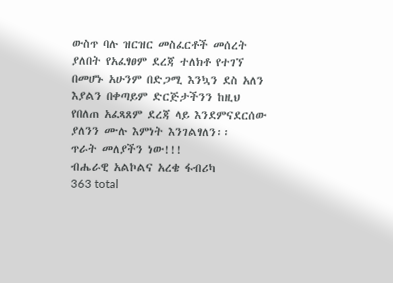ውስጥ ባሉ ዝርዝር መስፈርቶች መሰረት ያለበት የአፈፃፀም ደረጃ ተለክቶ የተገኘ በመሆኑ አሁንም በድጋሚ እንኳን ደስ አለን እያልን በቀጣይም ድርጅታችንን ከዚህ የበለጠ አፈጻጸም ደረጃ ላይ እንደምናደርሰው ያለንን ሙሉ እምነት እንገልፃለን፡፡
ጥራት መለያችን ነው!!!
ብሔራዊ አልኮልና አረቄ ፋብሪካ
363 total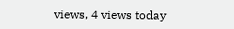views, 4 views today